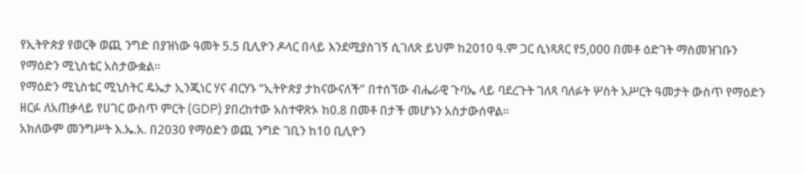የኢትዮጵያ የወርቅ ወጪ ንግድ በያዝነው ዓመት 5.5 ቢሊዮን ዶላር በላይ እንደሚያስገኝ ሲገለጽ ይህም ከ2010 ዓ.ም ጋር ሲነጻጸር የ5,000 በመቶ ዕድገት ማስመዝገቡን የማዕድን ሚኒስቴር አስታውቋል።
የማዕድን ሚኒስቴር ሚኒስትር ዴኤታ ኢንጂነር ሃና ብርሃኑ “ኢትዮጵያ ታከናውናለች” በተሰኘው ብሔራዊ ጉባኤ ላይ ባደረጉት ገለጻ ባለፉት ሦስት አሥርት ዓመታት ውስጥ የማዕድን ዘርፉ ለአጠቃላይ የሀገር ውስጥ ምርት (GDP) ያበረከተው አስተዋጽኦ ከ0.8 በመቶ በታች መሆኑን አስታውሰዋል።
አክለውም መንግሥት እ.ኤ.አ. በ2030 የማዕድን ወጪ ንግድ ገቢን ከ10 ቢሊዮን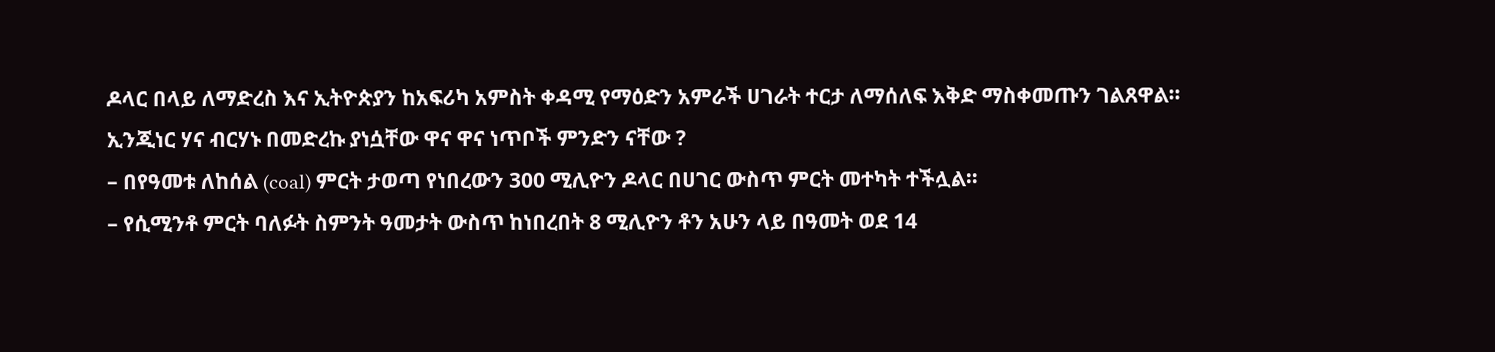ዶላር በላይ ለማድረስ እና ኢትዮጵያን ከአፍሪካ አምስት ቀዳሚ የማዕድን አምራች ሀገራት ተርታ ለማሰለፍ እቅድ ማስቀመጡን ገልጸዋል።
ኢንጂነር ሃና ብርሃኑ በመድረኩ ያነሷቸው ዋና ዋና ነጥቦች ምንድን ናቸው ?
– በየዓመቱ ለከሰል (coal) ምርት ታወጣ የነበረውን 300 ሚሊዮን ዶላር በሀገር ውስጥ ምርት መተካት ተችሏል።
– የሲሚንቶ ምርት ባለፉት ስምንት ዓመታት ውስጥ ከነበረበት 8 ሚሊዮን ቶን አሁን ላይ በዓመት ወደ 14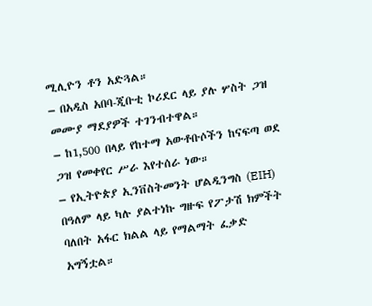ሚሊዮን ቶን አድጓል።
– በአዲስ አበባ-ጂቡቲ ኮሪደር ላይ ያሉ ሦስት ጋዝ መሙያ ማደያዎች ተገንብተዋል።
– ከ1,500 በላይ የከተማ አውቶቡሶችን ከናፍጣ ወደ ጋዝ የመቀየር ሥራ እየተሰራ ነው።
– የኢትዮጵያ ኢንቨስትመንት ሆልዲንግስ (EIH) በዓለም ላይ ካሉ ያልተነኩ ግዙፍ የፖታሽ ክምችት ባለበት አፋር ክልል ላይ የማልማት ፈቃድ አግኝቷል።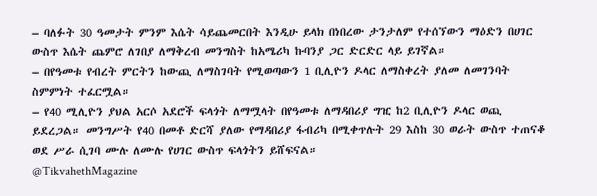– ባለፉት 30 ዓመታት ምንም እሴት ሳይጨመርበት እንዲሁ ይላክ በነበረው ታንታለም የተሰኘውን ማዕድን በሀገር ውስጥ እሴት ጨምሮ ለገበያ ለማቅረብ መንግስት ከአሜሪካ ኩባንያ ጋር ድርድር ላይ ይገኛል።
– በየዓመቱ የብረት ምርትን ከውጪ ለማስገባት የሚወጣውን 1 ቢሊዮን ዶላር ለማስቀረት ያለመ ለመገንባት ስምምነት ተፈርሟል።
– የ40 ሚሊዮን ያህል አርሶ አደሮች ፍላጎት ለማሟላት በየዓመቱ ለማዳበሪያ ግዢ ከ2 ቢሊዮን ዶላር ወጪ ይደረጋል። መንግሥት የ40 በመቶ ድርሻ ያለው የማዳበሪያ ፋብሪካ በሚቀጥሉት 29 እስከ 30 ወራት ውስጥ ተጠናቆ ወደ ሥራ ሲገባ ሙሉ ለሙሉ የሀገር ውስጥ ፍላጎትን ይሸፍናል።
@TikvahethMagazine